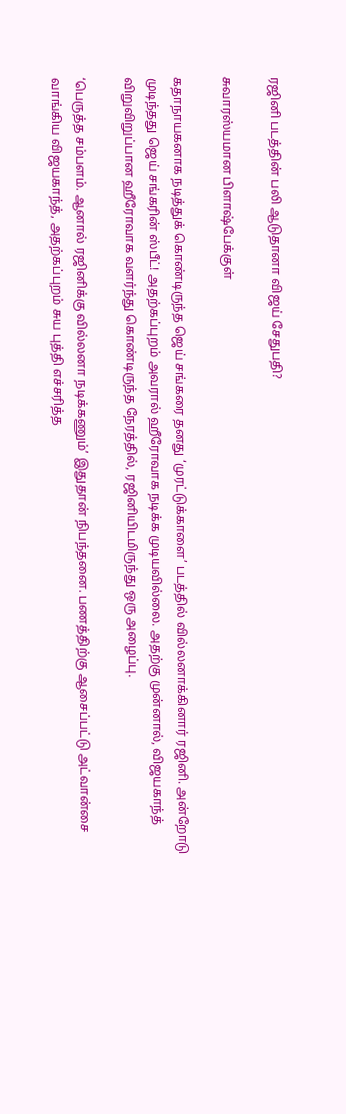ரஜினி படத்தின் பலி ஆடுதானா விஜய் சேதுபதி?

சுவாரஸ்யமான பிளாஷ்பேக்குள்

கதாநாயகனாக நடித்துக் கொண்டிருந்த ஜெய் சங்கரை தனது ‘முரட்டுக்காளை’ படத்தில் வில்லனாக்கினார் ரஜினி. அன்றோடு முடிந்தது ஜெய் சங்கரின் ஸ்பீட்! அதற்கப்புறம் அவரால் ஹீரோவாக நடிக்க முடியவில்லை. அதற்கு முன்னால், விஜயகாந்த் விறுவிறுப்பான ஹீரோவாக வளர்ந்து கொண்டிருந்த நேரத்தில், ரஜினியிடமிருந்து ஒரு அழைப்பு.

‘பெருத்த சம்பளம். ஆனால் ரஜினிக்கு வில்லனா நடிக்கணும்’ இதுதான் நிபந்தனை. பணத்திற்கு ஆசைப்பட்டு அட்வான்சை வாங்கிய விஜயகாந்த், அதற்கப்புறம் சுய புத்தி எச்சரித்த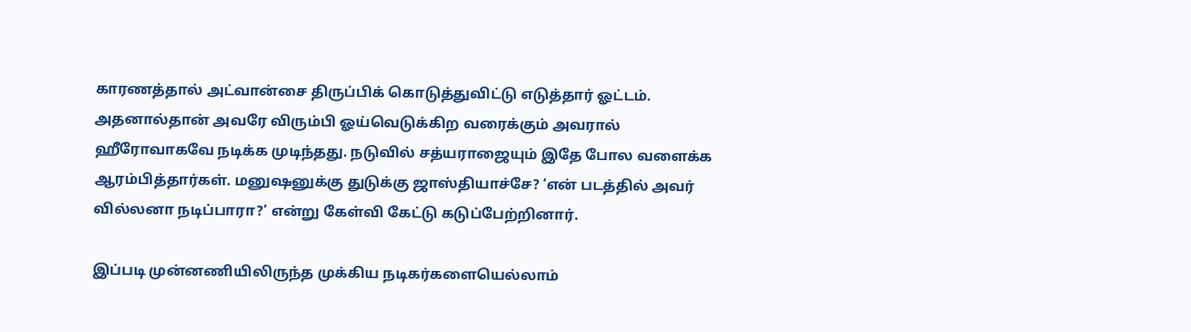காரணத்தால் அட்வான்சை திருப்பிக் கொடுத்துவிட்டு எடுத்தார் ஓட்டம். அதனால்தான் அவரே விரும்பி ஓய்வெடுக்கிற வரைக்கும் அவரால் ஹீரோவாகவே நடிக்க முடிந்தது. நடுவில் சத்யராஜையும் இதே போல வளைக்க ஆரம்பித்தார்கள். மனுஷனுக்கு துடுக்கு ஜாஸ்தியாச்சே? ‘என் படத்தில் அவர் வில்லனா நடிப்பாரா?’ என்று கேள்வி கேட்டு கடுப்பேற்றினார்.

இப்படி முன்னணியிலிருந்த முக்கிய நடிகர்களையெல்லாம்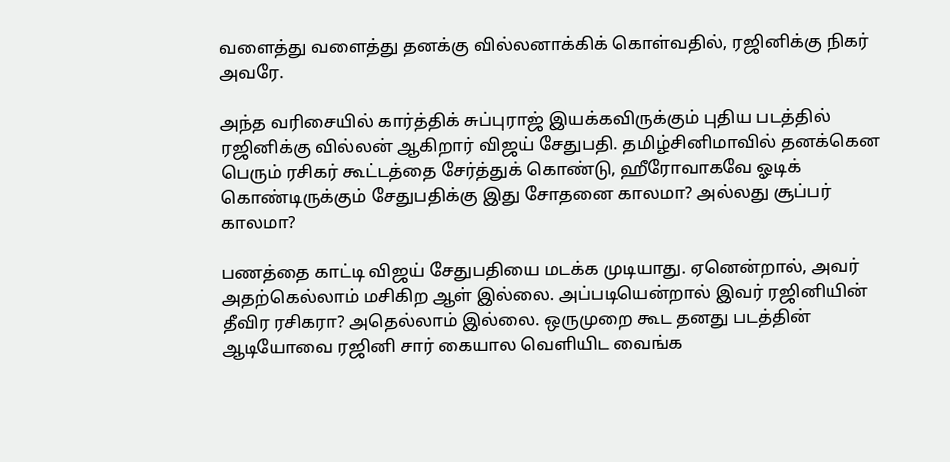வளைத்து வளைத்து தனக்கு வில்லனாக்கிக் கொள்வதில், ரஜினிக்கு நிகர் அவரே.

அந்த வரிசையில் கார்த்திக் சுப்புராஜ் இயக்கவிருக்கும் புதிய படத்தில் ரஜினிக்கு வில்லன் ஆகிறார் விஜய் சேதுபதி. தமிழ்சினிமாவில் தனக்கென பெரும் ரசிகர் கூட்டத்தை சேர்த்துக் கொண்டு, ஹீரோவாகவே ஓடிக் கொண்டிருக்கும் சேதுபதிக்கு இது சோதனை காலமா? அல்லது சூப்பர் காலமா?

பணத்தை காட்டி விஜய் சேதுபதியை மடக்க முடியாது. ஏனென்றால், அவர் அதற்கெல்லாம் மசிகிற ஆள் இல்லை. அப்படியென்றால் இவர் ரஜினியின் தீவிர ரசிகரா? அதெல்லாம் இல்லை. ஒருமுறை கூட தனது படத்தின் ஆடியோவை ரஜினி சார் கையால வெளியிட வைங்க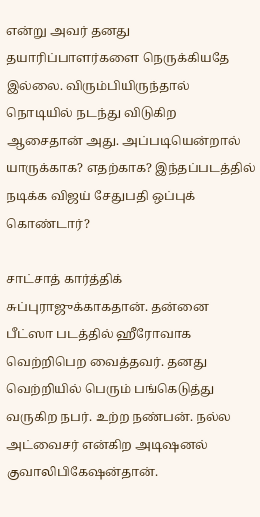என்று அவர் தனது தயாரிப்பாளர்களை நெருக்கியதே இல்லை. விரும்பியிருந்தால் நொடியில் நடந்து விடுகிற ஆசைதான் அது. அப்படியென்றால் யாருக்காக? எதற்காக? இந்தப்படத்தில் நடிக்க விஜய் சேதுபதி ஒப்புக் கொண்டார்?

சாட்சாத் கார்த்திக் சுப்புராஜுக்காகதான். தன்னை பீட்ஸா படத்தில் ஹீரோவாக வெற்றிபெற வைத்தவர். தனது வெற்றியில் பெரும் பங்கெடுத்து வருகிற நபர். உற்ற நண்பன். நல்ல அட்வைசர் என்கிற அடிஷனல் குவாலிபிகேஷன்தான்.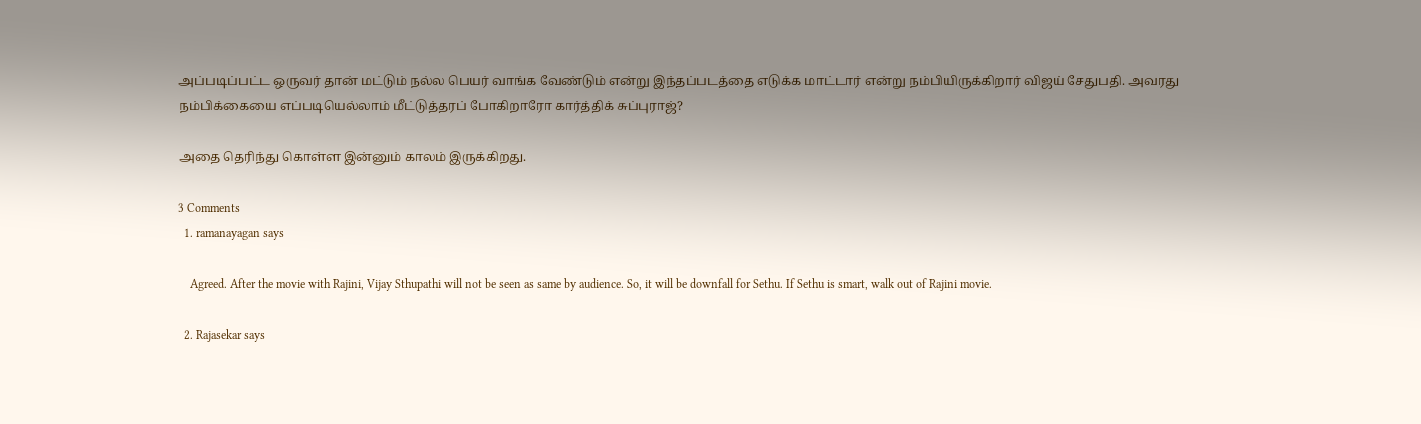அப்படிப்பட்ட ஒருவர் தான் மட்டும் நல்ல பெயர் வாங்க வேண்டும் என்று இந்தப்படத்தை எடுக்க மாட்டார் என்று நம்பியிருக்கிறார் விஜய் சேதுபதி. அவரது நம்பிக்கையை எப்படியெல்லாம் மீட்டுத்தரப் போகிறாரோ கார்த்திக் சுப்புராஜ்?

அதை தெரிந்து கொள்ள இன்னும் காலம் இருக்கிறது.

3 Comments
  1. ramanayagan says

    Agreed. After the movie with Rajini, Vijay Sthupathi will not be seen as same by audience. So, it will be downfall for Sethu. If Sethu is smart, walk out of Rajini movie.

  2. Rajasekar says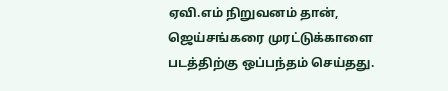ஏவி.எம் நிறுவனம் தான், ஜெய்சங்கரை முரட்டுக்காளை படத்திற்கு ஒப்பந்தம் செய்தது.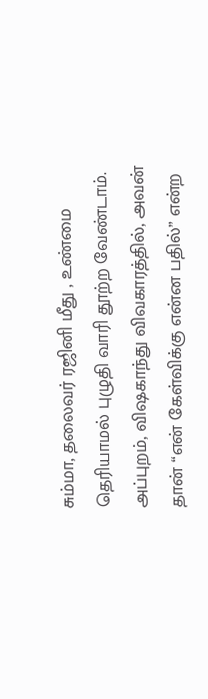சும்மா, தலைவர் ரஜினி மீது , உண்மை தெரியாமல் புழுதி வாரி தூற்ற வேண்டாம். அப்புறம், விஷகாந்து விவகாரத்தில், அவன் தான் “என் கேள்விக்கு என்ன பதில்” என்ற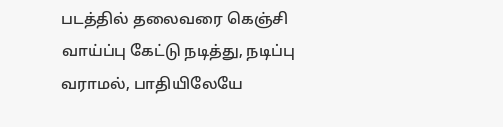படத்தில் தலைவரை கெஞ்சி வாய்ப்பு கேட்டு நடித்து, நடிப்பு வராமல், பாதியிலேயே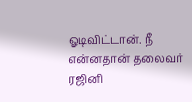ஓடிவிட்டான். நீ என்னதான் தலைவர் ரஜினி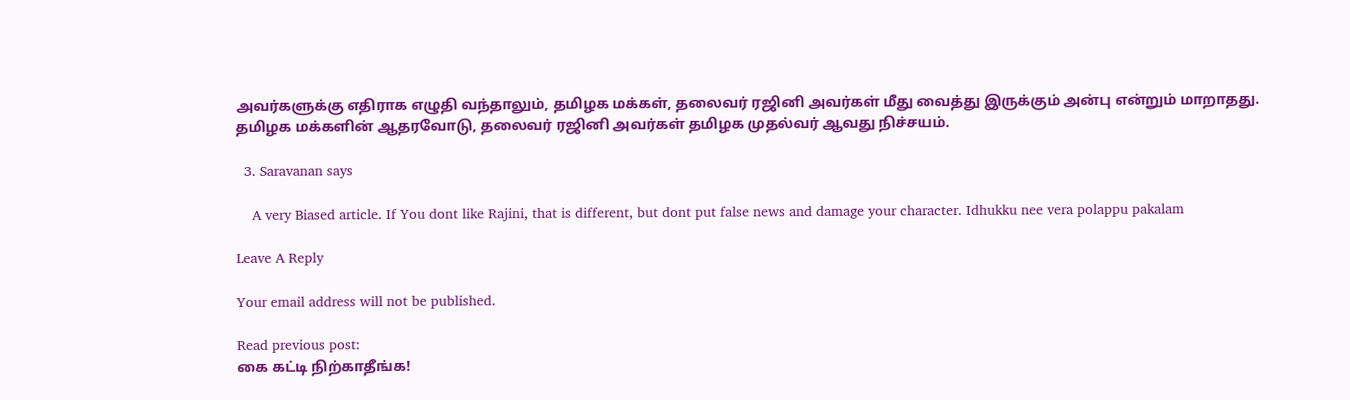அவர்களுக்கு எதிராக எழுதி வந்தாலும், தமிழக மக்கள், தலைவர் ரஜினி அவர்கள் மீது வைத்து இருக்கும் அன்பு என்றும் மாறாதது. தமிழக மக்களின் ஆதரவோடு, தலைவர் ரஜினி அவர்கள் தமிழக முதல்வர் ஆவது நிச்சயம்.

  3. Saravanan says

    A very Biased article. If You dont like Rajini, that is different, but dont put false news and damage your character. Idhukku nee vera polappu pakalam

Leave A Reply

Your email address will not be published.

Read previous post:
கை கட்டி நிற்காதீங்க!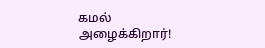கமல் அழைக்கிறார்!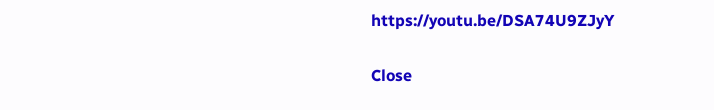https://youtu.be/DSA74U9ZJyY

Close